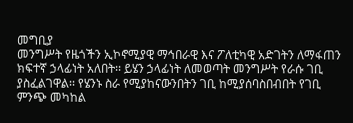መግቢያ
መንግሥት የዜጎችን ኢኮኖሚያዊ ማኅበራዊ እና ፖለቲካዊ አድገትን ለማፋጠን ክፍተኛ ኃላፊነት አለበት፡፡ ይሄን ኃላፊነት ለመወጣት መንግሥት የራሱ ገቢ ያስፈልገዋል፡፡ የሄንኑ ስራ የሚያከናውንበትን ገቢ ከሚያሰባስበብበት የገቢ ምንጭ መካከል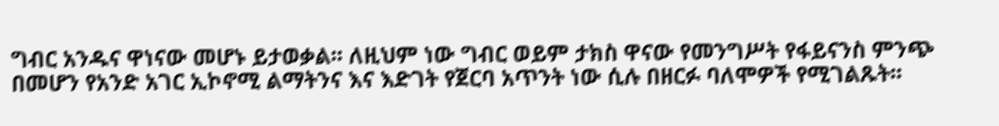ግብር አንዱና ዋነናው መሆኑ ይታወቃል፡፡ ለዚህም ነው ግብር ወይም ታክስ ዋናው የመንግሥት የፋይናንስ ምንጭ በመሆን የአንድ አገር ኢኮኖሚ ልማትንና እና እድገት የጀርባ አጥንት ነው ሲሉ በዘርፉ ባለሞዎች የሚገልጹት፡፡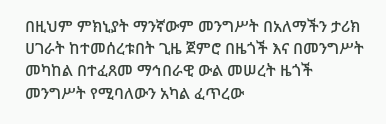በዚህም ምክኒያት ማንኛውም መንግሥት በአለማችን ታሪክ ሀገራት ከተመሰረቱበት ጊዜ ጀምሮ በዜጎች እና በመንግሥት መካከል በተፈጸመ ማኅበራዊ ውል መሠረት ዜጎች መንግሥት የሚባለውን አካል ፈጥረው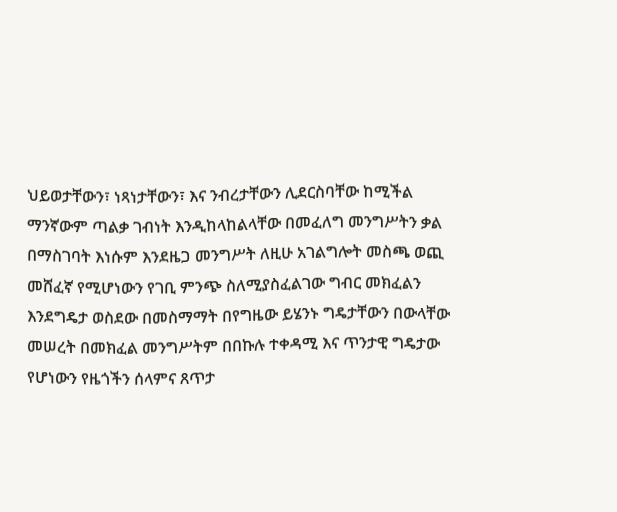ህይወታቸውን፣ ነጻነታቸውን፣ እና ንብረታቸውን ሊደርስባቸው ከሚችል ማንኛውም ጣልቃ ገብነት እንዲከላከልላቸው በመፈለግ መንግሥትን ቃል በማስገባት እነሱም እንደዜጋ መንግሥት ለዚሁ አገልግሎት መስጫ ወጪ መሸፈኛ የሚሆነውን የገቢ ምንጭ ስለሚያስፈልገው ግብር መክፈልን እንደግዴታ ወስደው በመስማማት በየግዜው ይሄንኑ ግዴታቸውን በውላቸው መሠረት በመክፈል መንግሥትም በበኩሉ ተቀዳሚ እና ጥንታዊ ግዴታው የሆነውን የዜጎችን ሰላምና ጸጥታ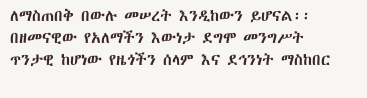ለማስጠበቅ በውሉ መሠረት እንዲከውን ይሆናል፡፡
በዘመናዊው የአለማችን እውነታ ደግሞ መንግሥት ጥንታዊ ከሆነው የዜጎችን ሰላም እና ደኅንነት ማስከበር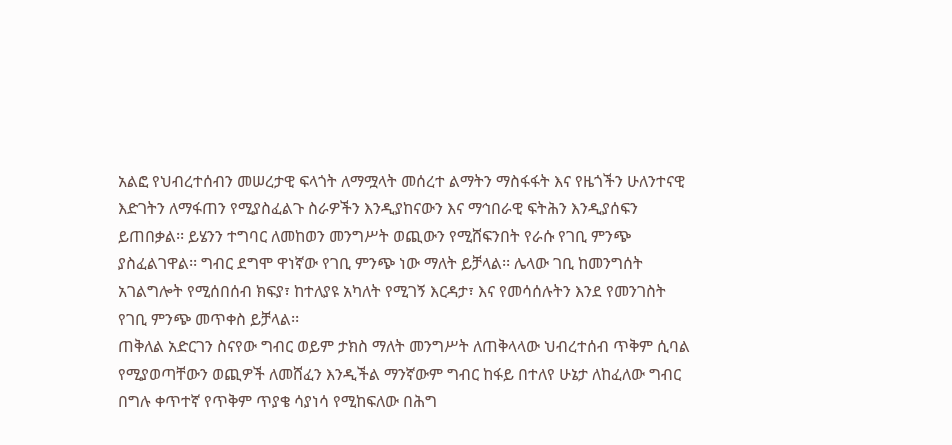አልፎ የህብረተሰብን መሠረታዊ ፍላጎት ለማሟላት መሰረተ ልማትን ማስፋፋት እና የዜጎችን ሁለንተናዊ እድገትን ለማፋጠን የሚያስፈልጉ ስራዎችን እንዲያከናውን እና ማኅበራዊ ፍትሕን እንዲያሰፍን ይጠበቃል፡፡ ይሄንን ተግባር ለመከወን መንግሥት ወጪውን የሚሸፍንበት የራሱ የገቢ ምንጭ ያስፈልገዋል፡፡ ግብር ደግሞ ዋነኛው የገቢ ምንጭ ነው ማለት ይቻላል፡፡ ሌላው ገቢ ከመንግሰት አገልግሎት የሚሰበሰብ ክፍያ፣ ከተለያዩ አካለት የሚገኝ እርዳታ፣ እና የመሳሰሉትን እንደ የመንገስት የገቢ ምንጭ መጥቀስ ይቻላል፡፡
ጠቅለል አድርገን ስናየው ግብር ወይም ታክስ ማለት መንግሥት ለጠቅላላው ህብረተሰብ ጥቅም ሲባል የሚያወጣቸውን ወጪዎች ለመሸፈን እንዲችል ማንኛውም ግብር ከፋይ በተለየ ሁኔታ ለከፈለው ግብር በግሉ ቀጥተኛ የጥቅም ጥያቄ ሳያነሳ የሚከፍለው በሕግ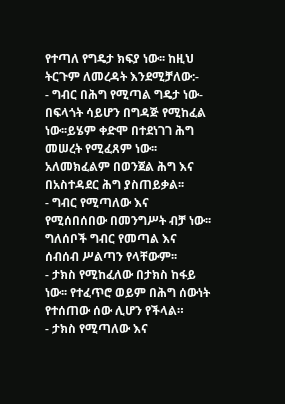የተጣለ የግዴታ ክፍያ ነው፡፡ ከዚህ ትርጉም ለመረዳት እንደሚቻለው:-
- ግብር በሕግ የሚጣል ግዴታ ነው- በፍላጎት ሳይሆን በግዳጅ የሚከፈል ነው፡፡ይሄም ቀድሞ በተደነገገ ሕግ መሠረት የሚፈጸም ነው፡፡ አለመክፈልም በወንጀል ሕግ እና በአስተዳደር ሕግ ያስጠይቃል፡፡
- ግብር የሚጣለው እና የሚሰበሰበው በመንግሥት ብቻ ነው፡፡ ግለሰቦች ግብር የመጣል እና ሰብሰብ ሥልጣን የላቸውም፡፡
- ታክስ የሚከፈለው በታክስ ከፋይ ነው፡፡ የተፈጥሮ ወይም በሕግ ሰውነት የተሰጠው ሰው ሊሆን የችላል።
- ታክስ የሚጣለው እና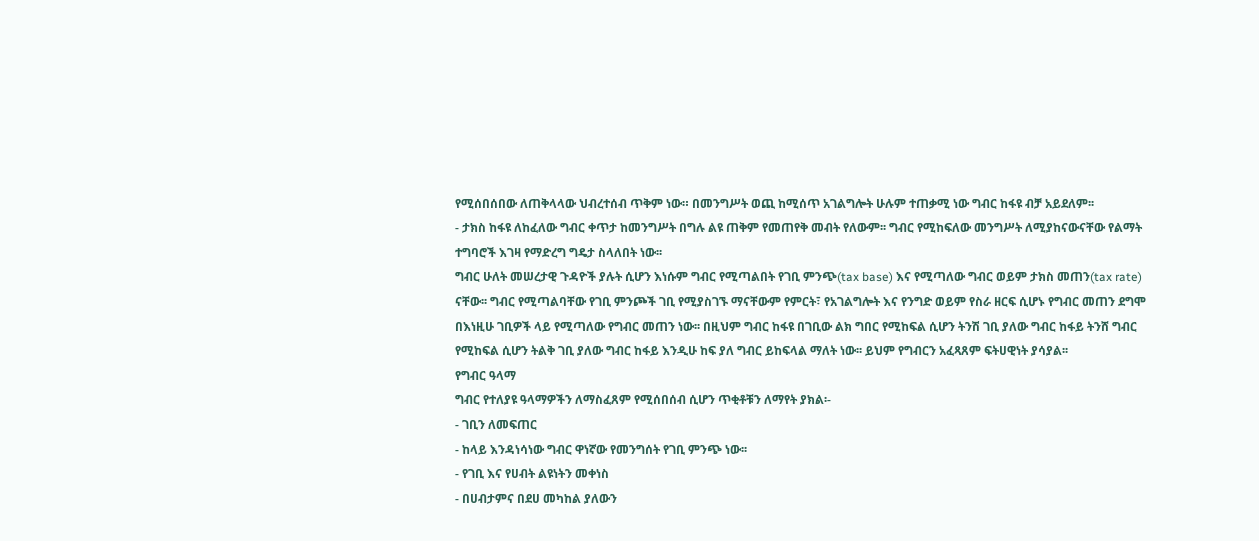የሚሰበሰበው ለጠቅላላው ህብረተሰብ ጥቅም ነው። በመንግሥት ወጪ ከሚሰጥ አገልግሎት ሁሉም ተጠቃሚ ነው ግብር ከፋዩ ብቻ አይደለም፡፡
- ታክስ ከፋዩ ለከፈለው ግብር ቀጥታ ከመንግሥት በግሉ ልዩ ጠቅም የመጠየቅ መብት የለውም፡፡ ግብር የሚከፍለው መንግሥት ለሚያከናውናቸው የልማት ተግባሮች እገዛ የማድረግ ግዴታ ስላለበት ነው፡፡
ግብር ሁለት መሠረታዊ ጉዳዮች ያሉት ሲሆን እነሱም ግብር የሚጣልበት የገቢ ምንጭ(tax base) እና የሚጣለው ግብር ወይም ታክስ መጠን(tax rate) ናቸው፡፡ ግብር የሚጣልባቸው የገቢ ምንጮች ገቢ የሚያስገኙ ማናቸውም የምርት፣ የአገልግሎት እና የንግድ ወይም የስራ ዘርፍ ሲሆኑ የግብር መጠን ደግሞ በእነዚሁ ገቢዎች ላይ የሚጣለው የግብር መጠን ነው፡፡ በዚህም ግብር ከፋዩ በገቢው ልክ ግበር የሚከፍል ሲሆን ትንሽ ገቢ ያለው ግብር ከፋይ ትንሸ ግብር የሚከፍል ሲሆን ትልቅ ገቢ ያለው ግብር ከፋይ እንዲሁ ከፍ ያለ ግብር ይከፍላል ማለት ነው፡፡ ይህም የግብርን አፈጻጸም ፍትሀዊነት ያሳያል፡፡
የግብር ዓላማ
ግብር የተለያዩ ዓላማዎችን ለማስፈጸም የሚሰበሰብ ሲሆን ጥቂቶቹን ለማየት ያክል፡-
- ገቢን ለመፍጠር
- ከላይ እንዳነሳነው ግብር ዋነኛው የመንግሰት የገቢ ምንጭ ነው፡፡
- የገቢ እና የሀብት ልዩነትን መቀነስ
- በሀብታምና በደሀ መካከል ያለውን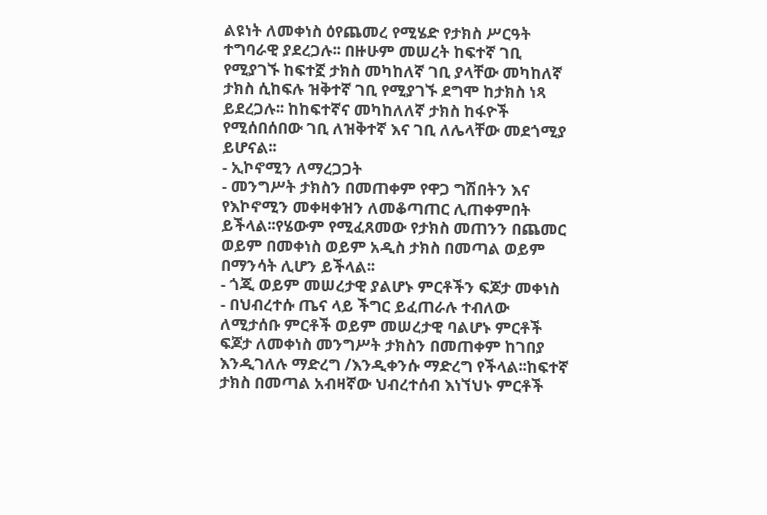ልዩነት ለመቀነስ ዕየጨመረ የሚሄድ የታክስ ሥርዓት ተግባራዊ ያደረጋሉ፡፡ በዙሁም መሠረት ከፍተኛ ገቢ የሚያገኙ ከፍተኟ ታክስ መካከለኛ ገቢ ያላቸው መካከለኛ ታክስ ሲከፍሉ ዝቅተኛ ገቢ የሚያገኙ ደግሞ ከታክስ ነጻ ይደረጋሉ፡፡ ከከፍተኛና መካከለለኛ ታክስ ከፋዮች የሚሰበሰበው ገቢ ለዝቅተኛ እና ገቢ ለሌላቸው መደጎሚያ ይሆናል፡፡
- ኢኮኖሚን ለማረጋጋት
- መንግሥት ታክስን በመጠቀም የዋጋ ግሽበትን እና የእኮኖሚን መቀዛቀዝን ለመቆጣጠር ሊጠቀምበት ይችላል፡፡የሄውም የሚፈጸመው የታክስ መጠንን በጨመር ወይም በመቀነስ ወይም አዲስ ታክስ በመጣል ወይም በማንሳት ሊሆን ይችላል፡፡
- ጎጂ ወይም መሠረታዊ ያልሆኑ ምርቶችን ፍጆታ መቀነስ
- በህብረተሱ ጤና ላይ ችግር ይፈጠራሉ ተብለው ለሚታሰቡ ምርቶች ወይም መሠረታዊ ባልሆኑ ምርቶች ፍጆታ ለመቀነስ መንግሥት ታክስን በመጠቀም ከገበያ እንዲገለሉ ማድረግ /እንዲቀንሱ ማድረግ የችላል፡፡ከፍተኛ ታክስ በመጣል አብዛኛው ህብረተሰብ እነኘህኑ ምርቶች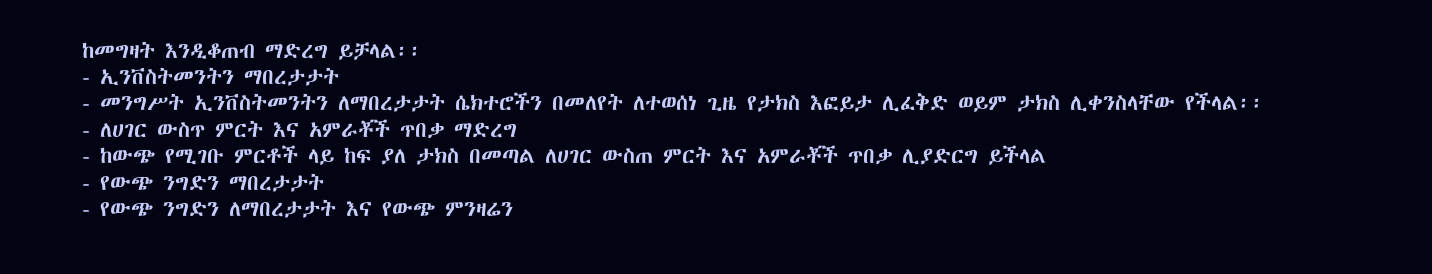ከመግዛት እንዲቆጠብ ማድረግ ይቻላል፡፡
- ኢንቨስትመንትን ማበረታታት
- መንግሥት ኢንቨስትመንትን ለማበረታታት ሴክተሮችን በመለየት ለተወሰነ ጊዜ የታክስ እፎይታ ሊፈቅድ ወይም ታክስ ሊቀንስላቸው የችላል፡፡
- ለሀገር ውስጥ ምርት እና አምራቾች ጥበቃ ማድረግ
- ከውጭ የሚገቡ ምርቶች ላይ ከፍ ያለ ታክስ በመጣል ለሀገር ውስጠ ምርት እና አምራቾች ጥበቃ ሊያድርግ ይችላል
- የውጭ ንግድን ማበረታታት
- የውጭ ንግድን ለማበረታታት እና የውጭ ምንዛሬን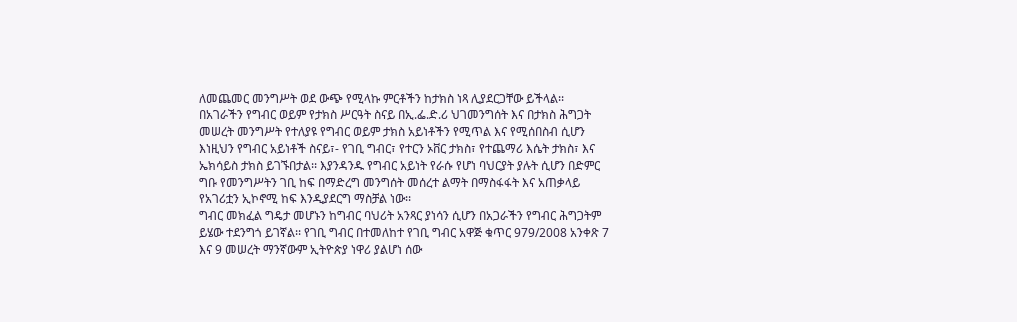ለመጨመር መንግሥት ወደ ውጭ የሚላኩ ምርቶችን ከታክስ ነጻ ሊያደርጋቸው ይችላል፡፡
በአገራችን የግብር ወይም የታክስ ሥርዓት ስናይ በኢ.ፌ.ድ.ሪ ህገመንግሰት እና በታክስ ሕግጋት መሠረት መንግሥት የተለያዩ የግብር ወይም ታክስ አይነቶችን የሚጥል እና የሚሰበስብ ሲሆን እነዚህን የግብር አይነቶች ስናይ፣- የገቢ ግብር፣ የተርን ኦቨር ታክስ፣ የተጨማሪ እሴት ታክስ፣ እና ኤክሳይስ ታክስ ይገኙበታል፡፡ እያንዳንዱ የግብር አይነት የራሱ የሆነ ባህርያት ያሉት ሲሆን በድምር ግቡ የመንግሥትን ገቢ ከፍ በማድረግ መንግሰት መሰረተ ልማት በማስፋፋት እና አጠቃላይ የአገሪቷን ኢኮኖሚ ከፍ እንዲያደርግ ማስቻል ነው፡፡
ግብር መክፈል ግዴታ መሆኑን ከግብር ባህሪት አንጻር ያነሳን ሲሆን በአጋራችን የግብር ሕግጋትም ይሄው ተደንግጎ ይገኛል፡፡ የገቢ ግብር በተመለከተ የገቢ ግብር አዋጅ ቁጥር 979/2008 አንቀጽ 7 እና 9 መሠረት ማንኛውም ኢትዮጵያ ነዋሪ ያልሆነ ሰው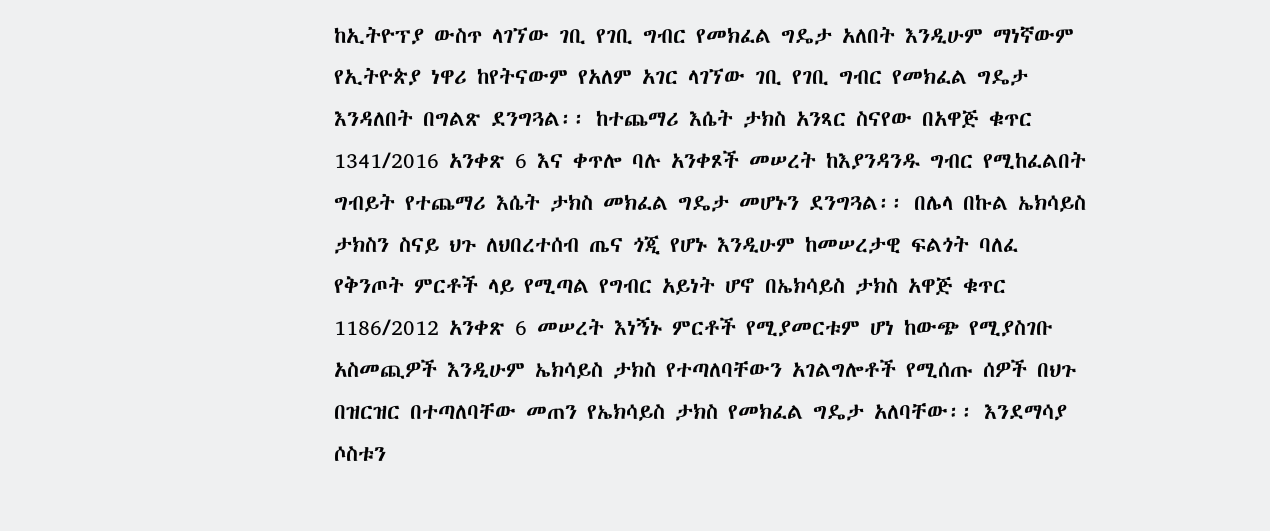ከኢትዮፕያ ውስጥ ላገኘው ገቢ የገቢ ግብር የመክፈል ግዴታ አለበት እንዲሁም ማነኛውም የኢትዮጵያ ነዋሪ ከየትናውም የአለም አገር ላገኘው ገቢ የገቢ ግብር የመክፈል ግዴታ እንዳለበት በግልጽ ደንግጓል፡፡ ከተጨማሪ እሴት ታክስ አንጻር ስናየው በአዋጅ ቁጥር 1341/2016 አንቀጽ 6 እና ቀጥሎ ባሉ አንቀጾች መሠረት ከእያንዳንዱ ግብር የሚከፈልበት ግብይት የተጨማሪ እሴት ታክስ መክፈል ግዴታ መሆኑን ደንግጓል፡፡ በሌላ በኩል ኤክሳይስ ታክስን ስናይ ህጉ ለህበረተሰብ ጤና ጎጂ የሆኑ እንዲሁም ከመሠረታዊ ፍልጎት ባለፈ የቅንጦት ምርቶች ላይ የሚጣል የግብር አይነት ሆኖ በኤክሳይስ ታክስ አዋጅ ቁጥር 1186/2012 አንቀጽ 6 መሠረት እነኝኑ ምርቶች የሚያመርቱም ሆነ ከውጭ የሚያስገቡ አስመጪዎች እንዲሁም ኤክሳይስ ታክስ የተጣለባቸውን አገልግሎቶች የሚሰጡ ሰዎች በህጉ በዝርዝር በተጣለባቸው መጠን የኤክሳይስ ታክስ የመክፈል ግዴታ አለባቸው፡፡ እንደማሳያ ሶስቱን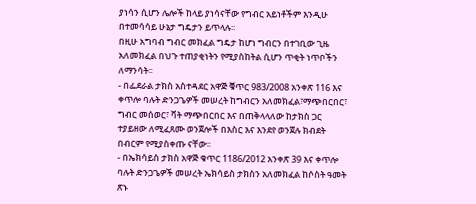ያነሳን ሲሆን ሌሎች ከላይ ያነሳናቸው የግብር አይነቶችም እንዲሁ በተመሳሳይ ሁኔታ ግዴታን ይጥላሉ፡፡
በዚሁ አግባብ ግብር መክፈል ግዴታ ከሆነ ግብርን በተገቢው ጊዜ አለመክፈል በህጉ ተጠያቂነትን የሚያስከትል ሲሆን ጥቂት ነጥቦችን ለማንሳት፡፡
- በፌደራል ታክስ አስተዳደር አዋጅ ቑጥር 983/2008 አንቀጽ 116 እና ቀጥሎ ባሉት ድንጋጌዎች መሠረት ከግብርን አለመክፈል፣ማጭበርበር፣ ግብር መሰወር፣ ቫት ማጭበርበር እና በጠቅላላለው ከታክስ ጋር ተያይዘው ለሚፈጸሙ ወንጀሎች በእስር እና እንደየ ወንጀሉ ክብደት በብርም የሚያስቀጡ ናቸው፡፡
- በኤክሳይስ ታክስ አዋጅ ቁጥር 1186/2012 አንቀጽ 39 እና ቀጥሎ ባሉት ድንጋጌዎች መሠረት ኤክሳይስ ታክስን አለመክፈል ከሶስት ዓመት ጽኑ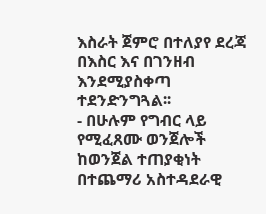እስራት ጀምሮ በተለያየ ደረጃ በእስር እና በገንዘብ እንደሚያስቀጣ ተደንድንግጓል፡፡
- በሁሉም የግብር ላይ የሚፈጸሙ ወንጀሎች ከወንጀል ተጠያቂነት በተጨማሪ አስተዳደራዊ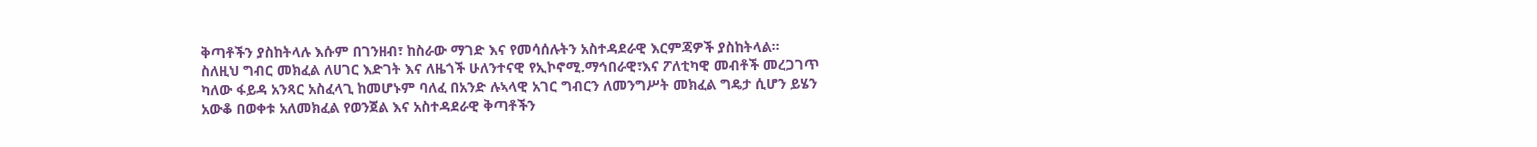ቅጣቶችን ያስከትላሉ እሱም በገንዘብ፣ ከስራው ማገድ እና የመሳሰሉትን አስተዳደራዊ እርምጃዎች ያስከትላል፡፡
ስለዚህ ግብር መክፈል ለሀገር እድገት እና ለዜጎች ሁለንተናዊ የኢኮኖሚ.ማኅበራዊ፣እና ፖለቲካዊ መብቶች መረጋገጥ ካለው ፋይዳ አንጻር አስፈላጊ ከመሆኑም ባለፈ በአንድ ሉኣላዊ አገር ግብርን ለመንግሥት መክፈል ግዴታ ሲሆን ይሄን አውቆ በወቀቱ አለመክፈል የወንጀል እና አስተዳደራዊ ቅጣቶችን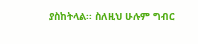ያስከትላል፡፡ ስለዚህ ሁሉም ግብር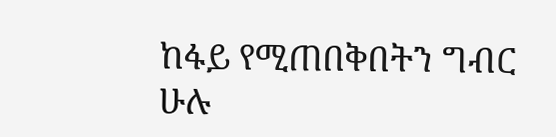ከፋይ የሚጠበቅበትን ግብር ሁሉ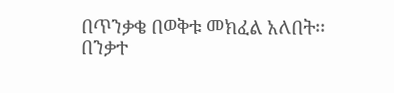በጥንቃቄ በወቅቱ መክፈል አለበት፡፡
በንቃተ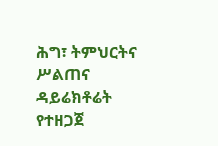ሕግ፣ ትምህርትና ሥልጠና ዳይሬክቶሬት የተዘጋጀ